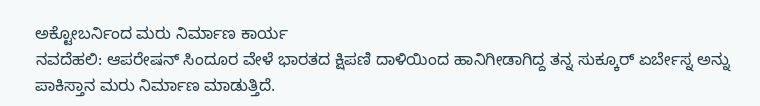ಅಕ್ಟೋಬರ್ನಿಂದ ಮರು ನಿರ್ಮಾಣ ಕಾರ್ಯ
ನವದೆಹಲಿ: ಆಪರೇಷನ್ ಸಿಂದೂರ ವೇಳೆ ಭಾರತದ ಕ್ಷಿಪಣಿ ದಾಳಿಯಿಂದ ಹಾನಿಗೀಡಾಗಿದ್ದ ತನ್ನ ಸುಕ್ಕೂರ್ ಏರ್ಬೇಸ್ನ ಅನ್ನು ಪಾಕಿಸ್ತಾನ ಮರು ನಿರ್ಮಾಣ ಮಾಡುತ್ತಿದೆ.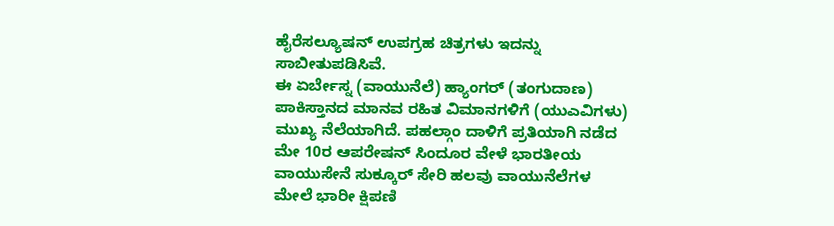ಹೈರೆಸಲ್ಯೂಷನ್ ಉಪಗ್ರಹ ಚಿತ್ರಗಳು ಇದನ್ನು ಸಾಬೀತುಪಡಿಸಿವೆ.
ಈ ಏರ್ಬೇಸ್ನ (ವಾಯುನೆಲೆ) ಹ್ಯಾಂಗರ್ (ತಂಗುದಾಣ) ಪಾಕಿಸ್ತಾನದ ಮಾನವ ರಹಿತ ವಿಮಾನಗಳಿಗೆ (ಯುಎವಿಗಳು) ಮುಖ್ಯ ನೆಲೆಯಾಗಿದೆ. ಪಹಲ್ಗಾಂ ದಾಳಿಗೆ ಪ್ರತಿಯಾಗಿ ನಡೆದ ಮೇ 10ರ ಆಪರೇಷನ್ ಸಿಂದೂರ ವೇಳೆ ಭಾರತೀಯ ವಾಯುಸೇನೆ ಸುಕ್ಕೂರ್ ಸೇರಿ ಹಲವು ವಾಯುನೆಲೆಗಳ ಮೇಲೆ ಭಾರೀ ಕ್ಷಿಪಣಿ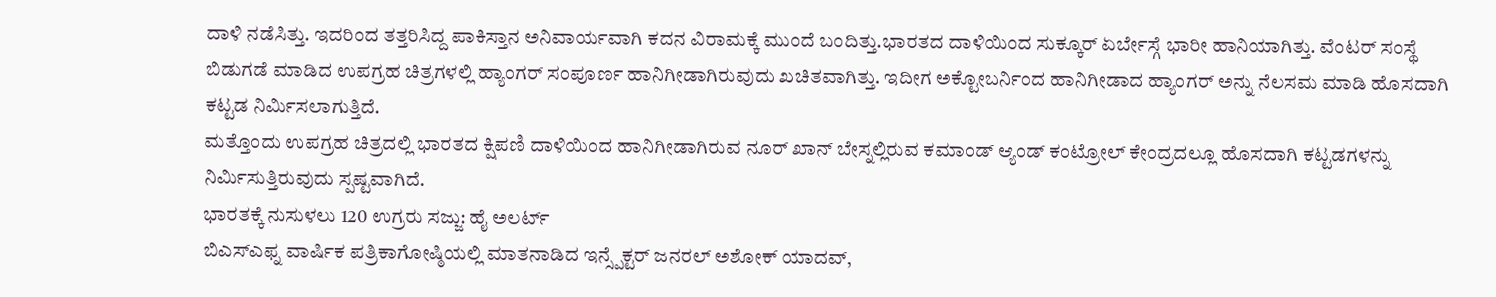ದಾಳಿ ನಡೆಸಿತ್ತು. ಇದರಿಂದ ತತ್ತರಿಸಿದ್ದ ಪಾಕಿಸ್ತಾನ ಅನಿವಾರ್ಯವಾಗಿ ಕದನ ವಿರಾಮಕ್ಕೆ ಮುಂದೆ ಬಂದಿತ್ತು.ಭಾರತದ ದಾಳಿಯಿಂದ ಸುಕ್ಕೂರ್ ಏರ್ಬೇಸ್ಗೆ ಭಾರೀ ಹಾನಿಯಾಗಿತ್ತು. ವೆಂಟರ್ ಸಂಸ್ಥೆ ಬಿಡುಗಡೆ ಮಾಡಿದ ಉಪಗ್ರಹ ಚಿತ್ರಗಳಲ್ಲಿ ಹ್ಯಾಂಗರ್ ಸಂಪೂರ್ಣ ಹಾನಿಗೀಡಾಗಿರುವುದು ಖಚಿತವಾಗಿತ್ತು. ಇದೀಗ ಅಕ್ಟೋಬರ್ನಿಂದ ಹಾನಿಗೀಡಾದ ಹ್ಯಾಂಗರ್ ಅನ್ನು ನೆಲಸಮ ಮಾಡಿ ಹೊಸದಾಗಿ ಕಟ್ಟಡ ನಿರ್ಮಿಸಲಾಗುತ್ತಿದೆ.
ಮತ್ತೊಂದು ಉಪಗ್ರಹ ಚಿತ್ರದಲ್ಲಿ ಭಾರತದ ಕ್ಷಿಪಣಿ ದಾಳಿಯಿಂದ ಹಾನಿಗೀಡಾಗಿರುವ ನೂರ್ ಖಾನ್ ಬೇಸ್ನಲ್ಲಿರುವ ಕಮಾಂಡ್ ಆ್ಯಂಡ್ ಕಂಟ್ರೋಲ್ ಕೇಂದ್ರದಲ್ಲೂ ಹೊಸದಾಗಿ ಕಟ್ಟಡಗಳನ್ನು ನಿರ್ಮಿಸುತ್ತಿರುವುದು ಸ್ಪಷ್ಟವಾಗಿದೆ.
ಭಾರತಕ್ಕೆ ನುಸುಳಲು 120 ಉಗ್ರರು ಸಜ್ಜು: ಹೈ ಅಲರ್ಟ್
ಬಿಎಸ್ಎಫ್ನ ವಾರ್ಷಿಕ ಪತ್ರಿಕಾಗೋಷ್ಠಿಯಲ್ಲಿ ಮಾತನಾಡಿದ ಇನ್ಸ್ಪೆಕ್ಟರ್ ಜನರಲ್ ಅಶೋಕ್ ಯಾದವ್,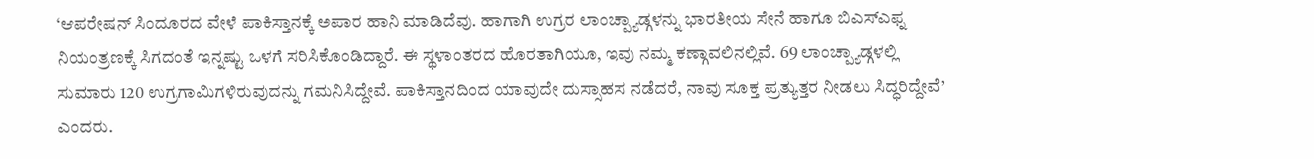‘ಆಪರೇಷನ್ ಸಿಂದೂರದ ವೇಳೆ ಪಾಕಿಸ್ತಾನಕ್ಕೆ ಅಪಾರ ಹಾನಿ ಮಾಡಿದೆವು. ಹಾಗಾಗಿ ಉಗ್ರರ ಲಾಂಚ್ಪ್ಯಾಡ್ಗಳನ್ನು ಭಾರತೀಯ ಸೇನೆ ಹಾಗೂ ಬಿಎಸ್ಎಫ್ನ ನಿಯಂತ್ರಣಕ್ಕೆ ಸಿಗದಂತೆ ಇನ್ನಷ್ಟು ಒಳಗೆ ಸರಿಸಿಕೊಂಡಿದ್ದಾರೆ. ಈ ಸ್ಥಳಾಂತರದ ಹೊರತಾಗಿಯೂ, ಇವು ನಮ್ಮ ಕಣ್ಗಾವಲಿನಲ್ಲಿವೆ. 69 ಲಾಂಚ್ಪ್ಯಾಡ್ಗಳಲ್ಲಿ ಸುಮಾರು 120 ಉಗ್ರಗಾಮಿಗಳಿರುವುದನ್ನು ಗಮನಿಸಿದ್ದೇವೆ. ಪಾಕಿಸ್ತಾನದಿಂದ ಯಾವುದೇ ದುಸ್ಸಾಹಸ ನಡೆದರೆ, ನಾವು ಸೂಕ್ತ ಪ್ರತ್ಯುತ್ತರ ನೀಡಲು ಸಿದ್ಧರಿದ್ದೇವೆ’ ಎಂದರು.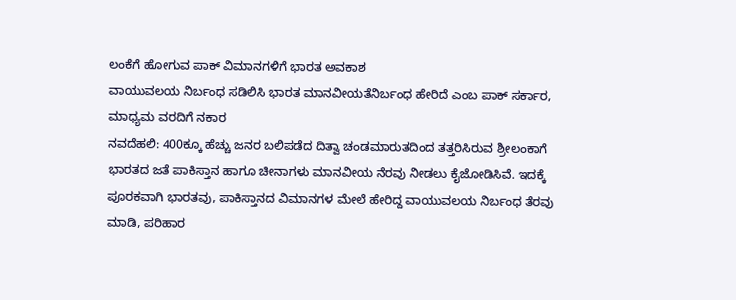ಲಂಕೆಗೆ ಹೋಗುವ ಪಾಕ್ ವಿಮಾನಗಳಿಗೆ ಭಾರತ ಅವಕಾಶ
ವಾಯುವಲಯ ನಿರ್ಬಂಧ ಸಡಿಲಿಸಿ ಭಾರತ ಮಾನವೀಯತೆನಿರ್ಬಂಧ ಹೇರಿದೆ ಎಂಬ ಪಾಕ್ ಸರ್ಕಾರ, ಮಾಧ್ಯಮ ವರದಿಗೆ ನಕಾರ
ನವದೆಹಲಿ: 400ಕ್ಕೂ ಹೆಚ್ಚು ಜನರ ಬಲಿಪಡೆದ ದಿತ್ವಾ ಚಂಡಮಾರುತದಿಂದ ತತ್ತರಿಸಿರುವ ಶ್ರೀಲಂಕಾಗೆ ಭಾರತದ ಜತೆ ಪಾಕಿಸ್ತಾನ ಹಾಗೂ ಚೀನಾಗಳು ಮಾನವೀಯ ನೆರವು ನೀಡಲು ಕೈಜೋಡಿಸಿವೆ. ಇದಕ್ಕೆ ಪೂರಕವಾಗಿ ಭಾರತವು, ಪಾಕಿಸ್ತಾನದ ವಿಮಾನಗಳ ಮೇಲೆ ಹೇರಿದ್ದ ವಾಯುವಲಯ ನಿರ್ಬಂಧ ತೆರವು ಮಾಡಿ, ಪರಿಹಾರ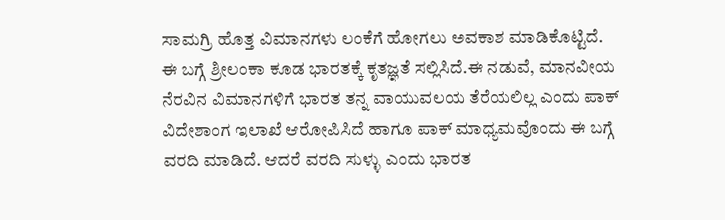ಸಾಮಗ್ರಿ ಹೊತ್ತ ವಿಮಾನಗಳು ಲಂಕೆಗೆ ಹೋಗಲು ಅವಕಾಶ ಮಾಡಿಕೊಟ್ಟಿದೆ. ಈ ಬಗ್ಗೆ ಶ್ರೀಲಂಕಾ ಕೂಡ ಭಾರತಕ್ಕೆ ಕೃತಜ್ಞತೆ ಸಲ್ಲಿಸಿದೆ.ಈ ನಡುವೆ, ಮಾನವೀಯ ನೆರವಿನ ವಿಮಾನಗಳಿಗೆ ಭಾರತ ತನ್ನ ವಾಯುವಲಯ ತೆರೆಯಲಿಲ್ಲ ಎಂದು ಪಾಕ್ ವಿದೇಶಾಂಗ ಇಲಾಖೆ ಆರೋಪಿಸಿದೆ ಹಾಗೂ ಪಾಕ್ ಮಾಧ್ಯಮವೊಂದು ಈ ಬಗ್ಗೆ ವರದಿ ಮಾಡಿದೆ. ಆದರೆ ವರದಿ ಸುಳ್ಳು ಎಂದು ಭಾರತ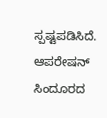ಸ್ಪಷ್ಟಪಡಿಸಿದೆ.
ಆಪರೇಷನ್ ಸಿಂದೂರದ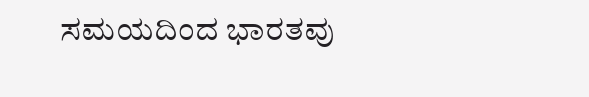ಸಮಯದಿಂದ ಭಾರತವು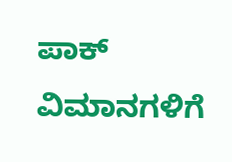ಪಾಕ್ ವಿಮಾನಗಳಿಗೆ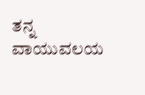ತನ್ನ ವಾಯುವಲಯ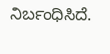ನಿರ್ಬಂಧಿಸಿದೆ.